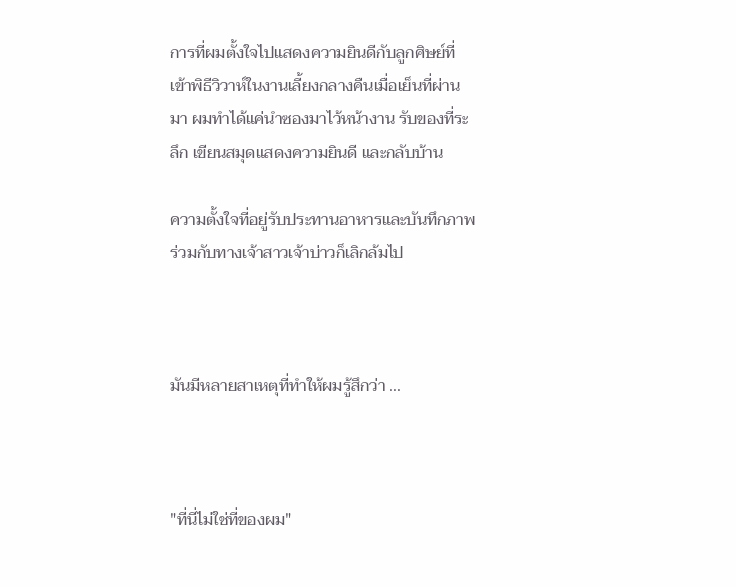การที่ผมตั้งใจไปแสดงความยินดีกับลูกศิษย์ที่เข้าพิธีวิวาห์ในงานเลี้ยงกลางคืนเมื่อเย็นที่ผ่านมา ผมทำได้แค่นำซองมาไว้หน้างาน รับของที่ระลึก เขียนสมุดแสดงความยินดี และกลับบ้าน

ความตั้งใจที่อยู่รับประทานอาหารและบันทึกภาพร่วมกับทางเจ้าสาวเจ้าบ่าวก็เลิกล้มไป



มันมีหลายสาเหตุที่ทำให้ผมรู้สึกว่า ...



"ที่นี่ไม่ใช่ที่ของผม"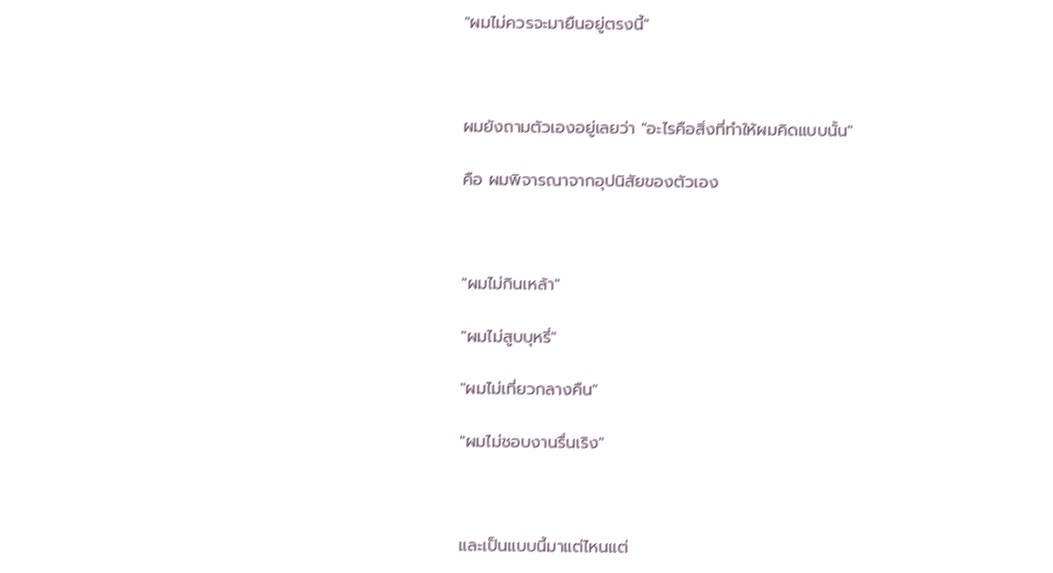"ผมไม่ควรจะมายืนอยู่ตรงนี้"



ผมยังถามตัวเองอยู่เลยว่า "อะไรคือสิ่งที่ทำให้ผมคิดแบบนั้น"

คือ ผมพิจารณาจากอุปนิสัยของตัวเอง



"ผมไม่กินเหล้า"

"ผมไม่สูบบุหรี่"

"ผมไม่เที่ยวกลางคืน"

"ผมไม่ชอบงานรื่นเริง"



และเป็นแบบนี้มาแต่ไหนแต่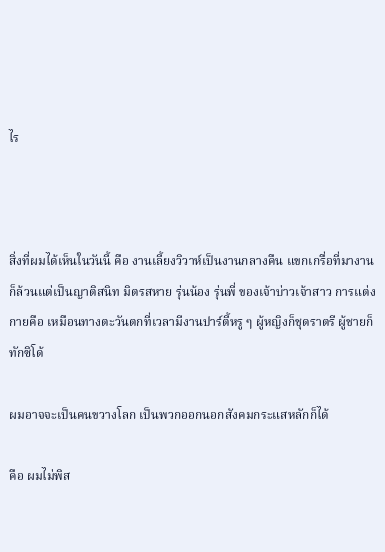ไร



สิ่งที่ผมได้เห็นในวันนี้ คือ งานเลี้ยงวิวาห์เป็นงานกลางคืน แขกเกรื่อที่มางานก็ล้วนแต่เป็นญาติสนิท มิตรสหาย รุ่นน้อง รุ่นพี่ ของเจ้าบ่าวเจ้าสาว การแต่งกายคือ เหมือนทางตะวันตกที่เวลามีงานปาร์ตี้หรู ๆ ผู้หญิงก็ชุดราตรี ผู้ชายก็ทักซิโด้

ผมอาจจะเป็นคนขวางโลก เป็นพวกออกนอกสังคมกระแสหลักก็ได้

คือ ผมไม่พิส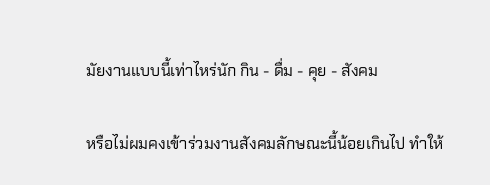มัยงานแบบนี้เท่าไหร่นัก กิน - ดื่ม - คุย - สังคม

หรือไม่ผมคงเข้าร่วมงานสังคมลักษณะนี้น้อยเกินไป ทำให้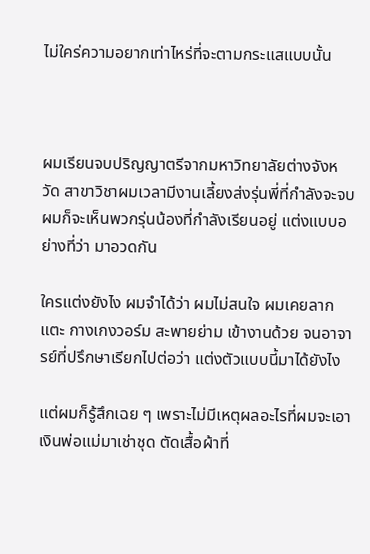ไม่ใคร่ความอยากเท่าไหร่ที่จะตามกระแสแบบนั้น



ผมเรียนจบปริญญาตรีจากมหาวิทยาลัยต่างจังหวัด สาขาวิชาผมเวลามีงานเลี้ยงส่งรุ่นพี่ที่กำลังจะจบ ผมก็จะเห็นพวกรุ่นน้องที่กำลังเรียนอยู่ แต่งแบบอย่างที่ว่า มาอวดกัน

ใครแต่งยังไง ผมจำได้ว่า ผมไม่สนใจ ผมเคยลากแตะ กางเกงวอร์ม สะพายย่าม เข้างานด้วย จนอาจารย์ที่ปรึกษาเรียกไปต่อว่า แต่งตัวแบบนี้มาได้ยังไง

แต่ผมก็รู้สึกเฉย ๆ เพราะไม่มีเหตุผลอะไรที่ผมจะเอาเงินพ่อแม่มาเช่าชุด ตัดเสื้อผ้าที่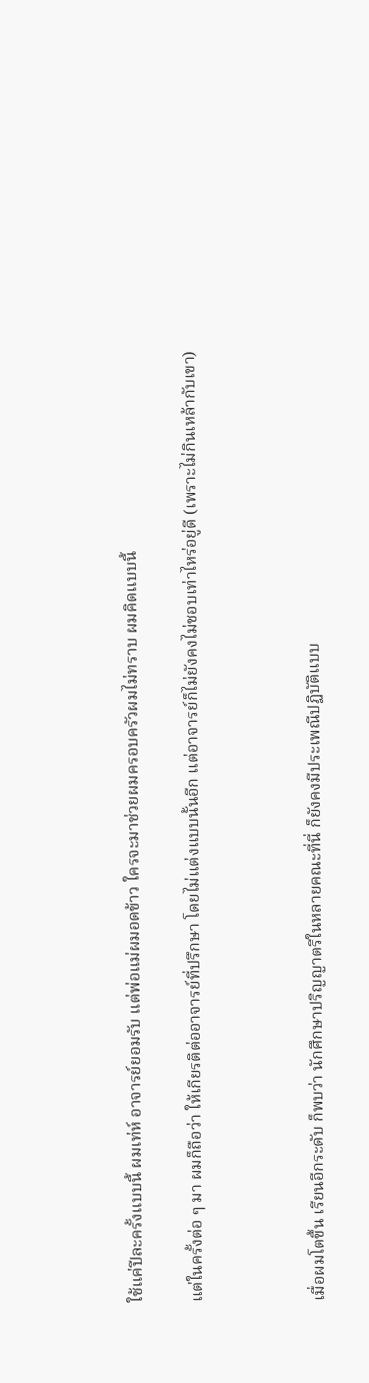ใช้แค่ปีละครั้งแบบนี้ ผมเท่ห์ อาจารย์ยอมรับ แต่พ่อแม่ผมอดข้าว ใครจะมาช่วยผมครอบครัวผมไม่ทราบ ผมคิดแบบนี้

แต่ในครั้งต่อ ๆ มา ผมก็ถือว่า ให้เกียรติต่ออาจารย์ที่ปรึกษา โดยไม่แต่งแบบนั้นอีก แต่อาจารย์ก็ไม่ยังคงไม่ชอบเท่าไหร่อยู่ดี (เพราะไม่กินเหล้ากับเขา)



เมื่อผมโตขึ้น เรียนอีกระดับ ก็พบว่า นักศึกษาปริญญาตรีในหลายคณะที่นี่ ก็ยังคงมีประเพณีปฏิบัติแบบ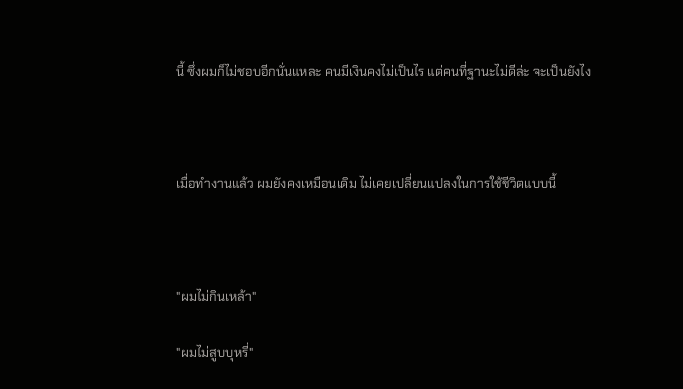นี้ ซึ่งผมก็ไม่ชอบอีกนั่นแหละ คนมีเงินคงไม่เป็นไร แต่คนที่ฐานะไม่ดีล่ะ จะเป็นยังไง



เมื่อทำงานแล้ว ผมยังคงเหมือนเดิม ไม่เคยเปลี่ยนแปลงในการใช้ชีวิตแบบนี้



"ผมไม่กินเหล้า"

"ผมไม่สูบบุหรี่"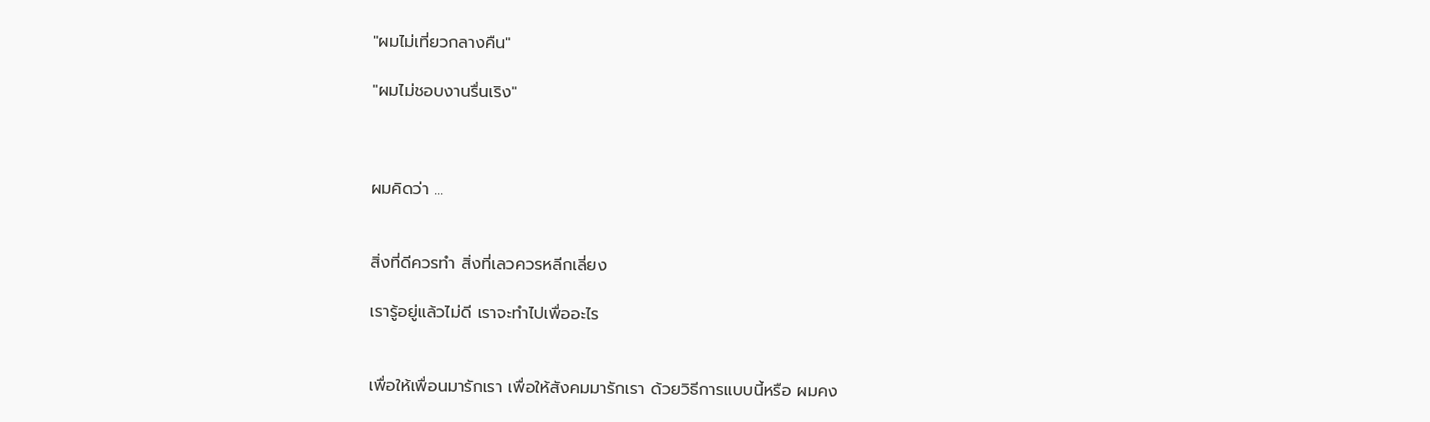"ผมไม่เที่ยวกลางคืน"

"ผมไม่ชอบงานรื่นเริง"



ผมคิดว่า ...


สิ่งที่ดีควรทำ สิ่งที่เลวควรหลีกเลี่ยง

เรารู้อยู่แล้วไม่ดี เราจะทำไปเพื่ออะไร


เพื่อให้เพื่อนมารักเรา เพื่อให้สังคมมารักเรา ด้วยวิธีการแบบนี้หรือ ผมคง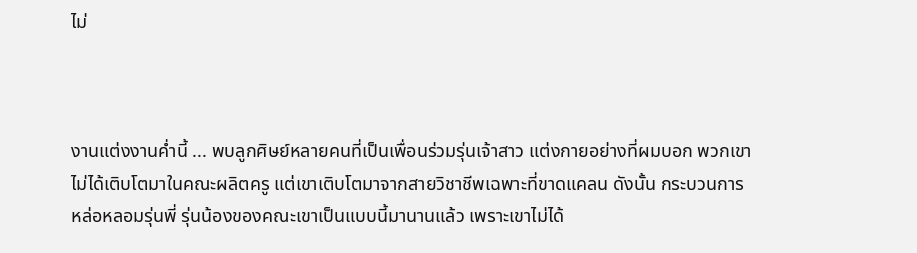ไม่



งานแต่งงานค่ำนี้ ... พบลูกศิษย์หลายคนที่เป็นเพื่อนร่วมรุ่นเจ้าสาว แต่งกายอย่างที่ผมบอก พวกเขาไม่ได้เติบโตมาในคณะผลิตครู แต่เขาเติบโตมาจากสายวิชาชีพเฉพาะที่ขาดแคลน ดังนั้น กระบวนการหล่อหลอมรุ่นพี่ รุ่นน้องของคณะเขาเป็นแบบนี้มานานแล้ว เพราะเขาไม่ได้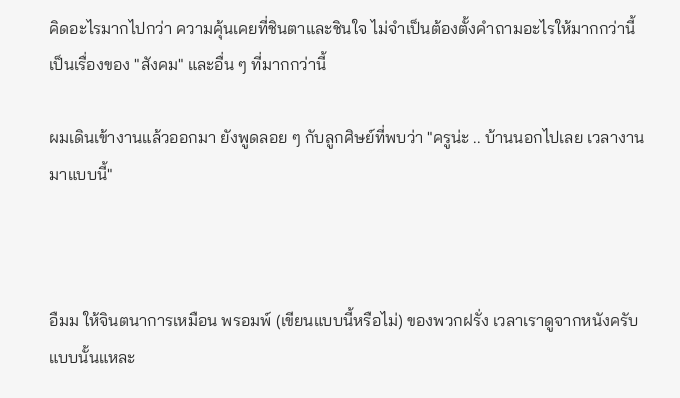คิดอะไรมากไปกว่า ความคุ้นเคยที่ชินตาและชินใจ ไม่จำเป็นต้องตั้งคำถามอะไรให้มากกว่านี้ เป็นเรื่องของ "สังคม" และอื่น ๆ ที่มากกว่านี้

ผมเดินเข้างานแล้วออกมา ยังพูดลอย ๆ กับลูกศิษย์ที่พบว่า "ครูน่ะ .. บ้านนอกไปเลย เวลางานมาแบบนี้"



อืมม ให้จินตนาการเหมือน พรอมพ์ (เขียนแบบนี้หรือไม่) ของพวกฝรั่ง เวลาเราดูจากหนังครับ แบบนั้นแหละ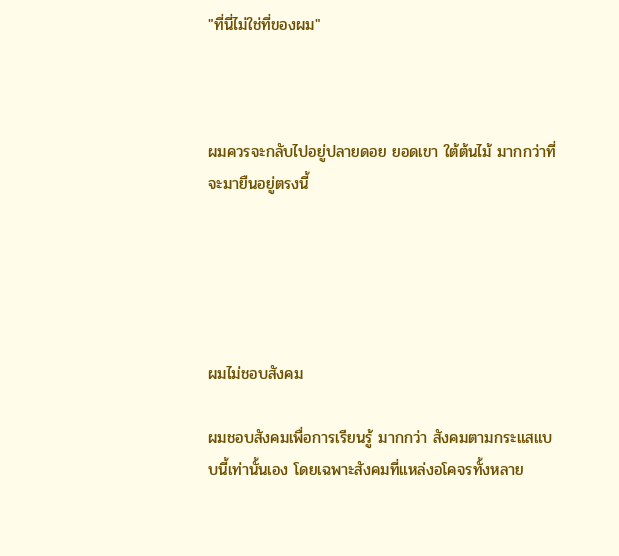"ที่นี่ไม่ใช่ที่ของผม"



ผมควรจะกลับไปอยู่ปลายดอย ยอดเขา ใต้ต้นไม้ มากกว่าที่จะมายืนอยู่ตรงนี้





ผมไม่ชอบสังคม

ผมชอบสังคมเพื่อการเรียนรู้ มากกว่า สังคมตามกระแสแบบนี้เท่านั้นเอง โดยเฉพาะสังคมที่แหล่งอโคจรทั้งหลาย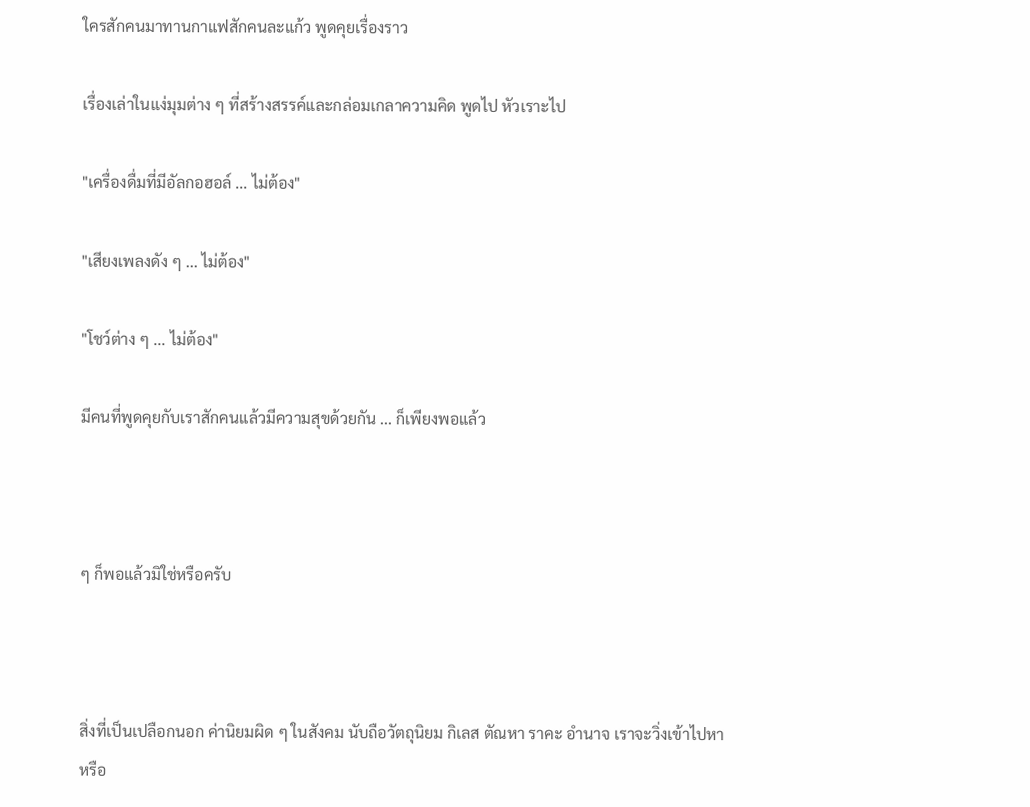ใครสักคนมาทานกาแฟสักคนละแก้ว พูดคุยเรื่องราว

เรื่องเล่าในแง่มุมต่าง ๆ ที่สร้างสรรค์และกล่อมเกลาความคิด พูดไป หัวเราะไป

"เครื่องดื่มที่มีอัลกอฮอล์ ... ไม่ต้อง"

"เสียงเพลงดัง ๆ ... ไม่ต้อง"

"โชว์ต่าง ๆ ... ไม่ต้อง"

มีคนที่พูดคุยกับเราสักคนแล้วมีความสุขด้วยกัน ... ก็เพียงพอแล้ว



ๆ ก็พอแล้วมิใช่หรือครับ



สิ่งที่เป็นเปลือกนอก ค่านิยมผิด ๆ ในสังคม นับถือวัตถุนิยม กิเลส ตัณหา ราคะ อำนาจ เราจะวิ่งเข้าไปหา หรือ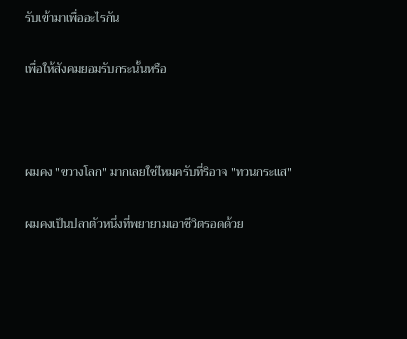รับเข้ามาเพื่ออะไรกัน

เพื่อให้สังคมยอมรับกระนั้นหรือ



ผมคง "ขวางโลก" มากเลยใช่ไหมครับที่ริอาจ "ทวนกระแส"

ผมคงเป็นปลาตัวหนึ่งที่พยายามเอาชีวิตรอดด้วย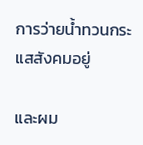การว่ายน้ำทวนกระแสสังคมอยู่

และผม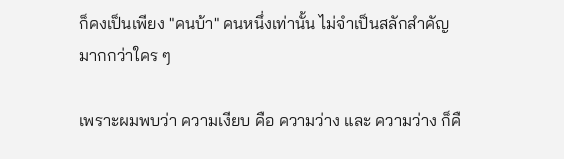ก็คงเป็นเพียง "คนบ้า" คนหนึ่งเท่านั้น ไม่จำเป็นสลักสำคัญมากกว่าใคร ๆ

เพราะผมพบว่า ความเงียบ คือ ความว่าง และ ความว่าง ก็คื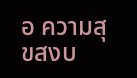อ ความสุขสงบ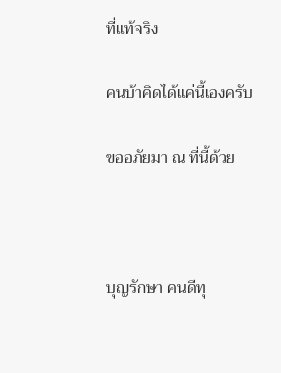ที่แท้จริง

คนบ้าคิดได้แค่นี้เองครับ

ขออภัยมา ณ ที่นี้ด้วย



บุญรักษา คนดีทุ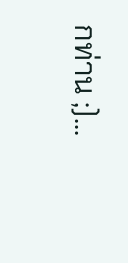กท่าน ;)...